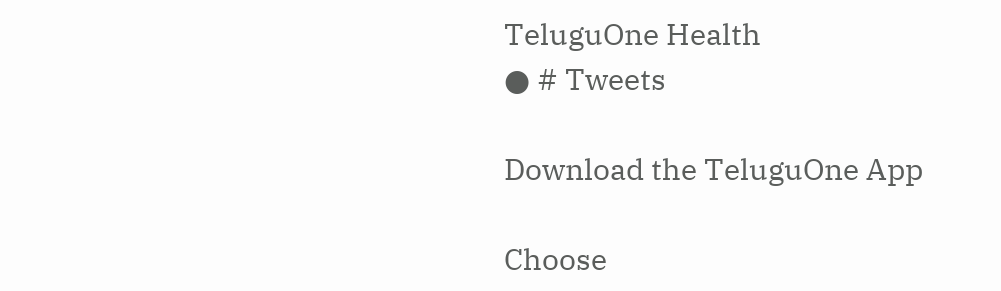TeluguOne Health
● # Tweets

Download the TeluguOne App

Choose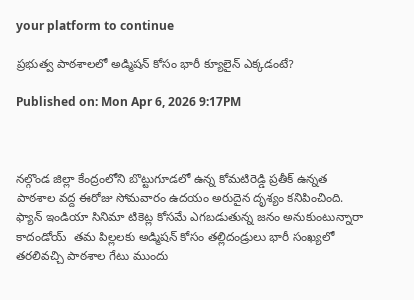your platform to continue

ప్రభుత్వ పాఠశాలలో అడ్మిషన్ కోసం భారీ క్యూలైన్ ఎక్కడంటే?

Published on: Mon Apr 6, 2026 9:17PM



నల్గొండ జిల్లా కేంద్రంలోని బొట్టుగూడలో ఉన్న కోమటిరెడ్డి ప్రతీక్ ఉన్నత పాఠశాల వద్ద ఈరోజు సోమవారం ఉదయం అరుదైన దృశ్యం కనిపించింది. ఫ్యాన్ ఇండియా సినిమా టికెట్ల కోసమే ఎగబడుతున్న జనం అనుకుంటున్నారా కాదండోయ్  తమ పిల్లలకు అడ్మిషన్ కోసం తల్లిదండ్రులు భారీ సంఖ్యలో తరలివచ్చి పాఠశాల గేటు ముందు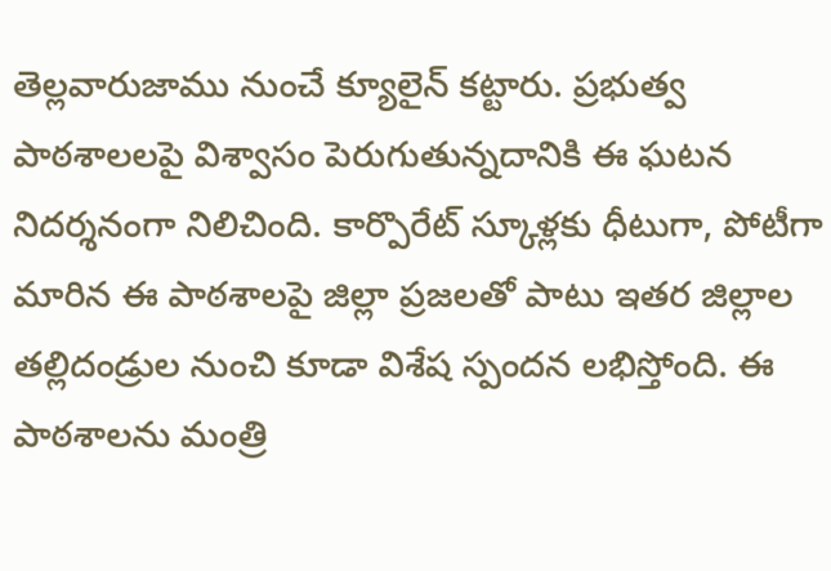తెల్లవారుజాము నుంచే క్యూలైన్ కట్టారు. ప్రభుత్వ పాఠశాలలపై విశ్వాసం పెరుగుతున్నదానికి ఈ ఘటన నిదర్శనంగా నిలిచింది. కార్పొరేట్ స్కూళ్లకు ధీటుగా, పోటీగా మారిన ఈ పాఠశాలపై జిల్లా ప్రజలతో పాటు ఇతర జిల్లాల తల్లిదండ్రుల నుంచి కూడా విశేష స్పందన లభిస్తోంది. ఈ పాఠశాలను మంత్రి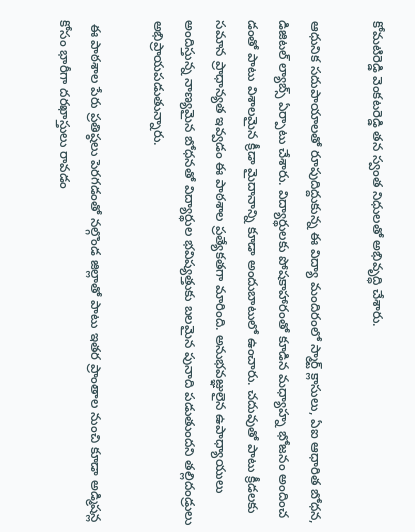కోమటిరెడ్డి వెంకటరెడ్డి తన స్వంత నిధులతో అభివృద్ధి చేశారు.

ఆధునిక సదుపాయాలతో రూపుదిద్దుకున్న ఈ విద్యా మందిరంలో స్మార్ట్ క్లాసులు, ఏఐ ఆధారిత బోధన, డిజిటల్ ల్యాబ్స్ ఏర్పాటు చేశారు. విద్యార్థులకు పోషకాహారంతో కూడిన మధ్యాహ్న భోజనం అందించ డంతో పాటు విశాలమైన క్రీడా మైదానాన్ని కూడా అందుబాటులో ఉంచారు. చదువుతో పాటు క్రీడలకు సమాన ప్రాధాన్యత ఇవ్వడం ఈ పాఠశాల ప్రత్యేకతగా మారింది. అనుభవజ్ఞులైన ఉపాధ్యాయులు అందిస్తున్న నాణ్యమైన బోధనతో విద్యార్థుల భవిష్యత్తుకు బలమైన పునాది పడుతుందని తల్లిదండ్రులు అభిప్రాయపడుతున్నారు.

 ఈ పాఠశాల పేరు ప్రతిష్ఠలు పెరగడంతో నల్గొండ జిల్లాతో పాటు ఇతర ప్రాంతాల నుంచి కూడా అడ్మిషన్ల కోసం భారీగా దరఖాస్తులు రావడం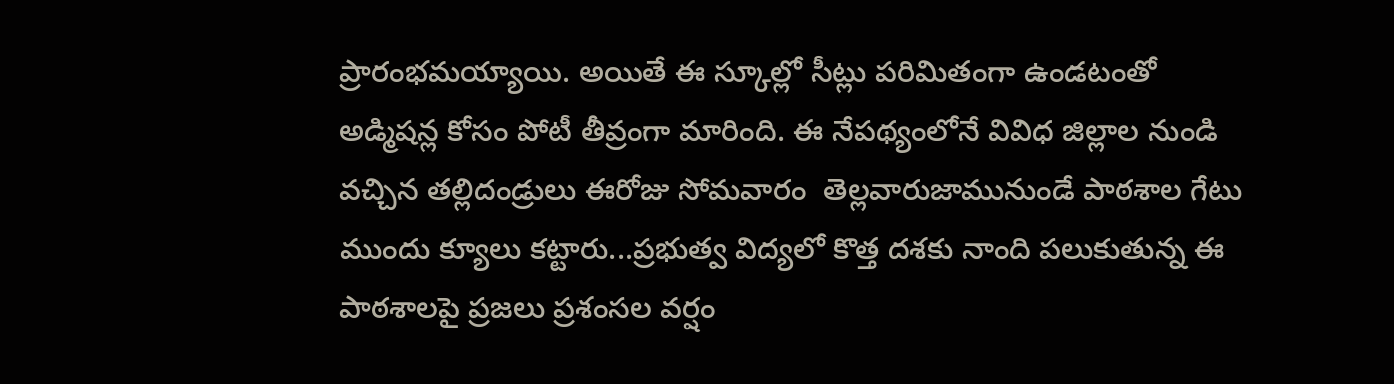ప్రారంభమయ్యాయి. అయితే ఈ స్కూల్లో సీట్లు పరిమితంగా ఉండటంతో అడ్మిషన్ల కోసం పోటీ తీవ్రంగా మారింది. ఈ నేపథ్యంలోనే వివిధ జిల్లాల నుండి వచ్చిన తల్లిదండ్రులు ఈరోజు సోమవారం  తెల్లవారుజామునుండే పాఠశాల గేటు ముందు క్యూలు కట్టారు...ప్రభుత్వ విద్యలో కొత్త దశకు నాంది పలుకుతున్న ఈ పాఠశాలపై ప్రజలు ప్రశంసల వర్షం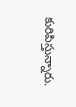కురిపిస్తున్నారు.